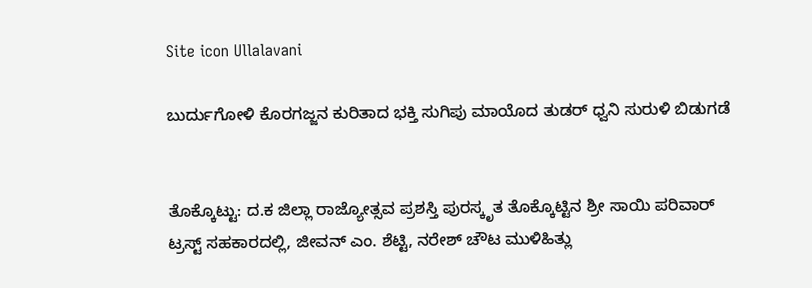Site icon Ullalavani

ಬುರ್ದುಗೋಳಿ ಕೊರಗಜ್ಜನ ಕುರಿತಾದ ಭಕ್ತಿ ಸುಗಿಪು ಮಾಯೊದ ತುಡರ್ ಧ್ವನಿ ಸುರುಳಿ ಬಿಡುಗಡೆ


ತೊಕ್ಕೊಟ್ಟು: ದ.ಕ ಜಿಲ್ಲಾ ರಾಜ್ಯೋತ್ಸವ ಪ್ರಶಸ್ತಿ ಪುರಸ್ಕೃತ ತೊಕ್ಕೊಟ್ಟಿನ ಶ್ರೀ ಸಾಯಿ ಪರಿವಾರ್ ಟ್ರಸ್ಟ್ ಸಹಕಾರದಲ್ಲಿ, ಜೀವನ್ ಎಂ. ಶೆಟ್ಟಿ, ನರೇಶ್ ಚೌಟ ಮುಳಿಹಿತ್ಲು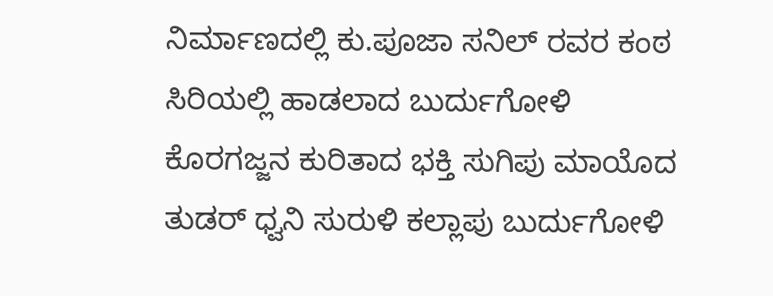ನಿರ್ಮಾಣದಲ್ಲಿ ಕು.ಪೂಜಾ ಸನಿಲ್ ರವರ ಕಂಠ ಸಿರಿಯಲ್ಲಿ ಹಾಡಲಾದ ಬುರ್ದುಗೋಳಿ ಕೊರಗಜ್ಜನ ಕುರಿತಾದ ಭಕ್ತಿ ಸುಗಿಪು ಮಾಯೊದ ತುಡರ್ ಧ್ವನಿ ಸುರುಳಿ ಕಲ್ಲಾಪು ಬುರ್ದುಗೋಳಿ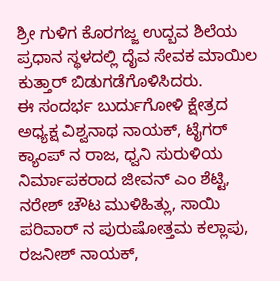ಶ್ರೀ ಗುಳಿಗ ಕೊರಗಜ್ಜ ಉದ್ಬವ ಶಿಲೆಯ ಪ್ರಧಾನ ಸ್ಥಳದಲ್ಲಿ ದೈವ ಸೇವಕ ಮಾಯಿಲ ಕುತ್ತಾರ್ ಬಿಡುಗಡೆಗೊಳಿಸಿದರು.
ಈ ಸಂದರ್ಭ ಬುರ್ದುಗೋಳಿ ಕ್ಷೇತ್ರದ ಅಧ್ಯಕ್ಷ ವಿಶ್ವನಾಥ ನಾಯಕ್, ಟೈಗರ್ ಕ್ಯಾಂಪ್ ನ ರಾಜ, ಧ್ವನಿ ಸುರುಳಿಯ ನಿರ್ಮಾಪಕರಾದ ಜೀವನ್ ಎಂ ಶೆಟ್ಟಿ, ನರೇಶ್ ಚೌಟ ಮುಳಿಹಿತ್ಲು, ಸಾಯಿ ಪರಿವಾರ್ ನ ಪುರುಷೋತ್ತಮ ಕಲ್ಲಾಪು, ರಜನೀಶ್ ನಾಯಕ್,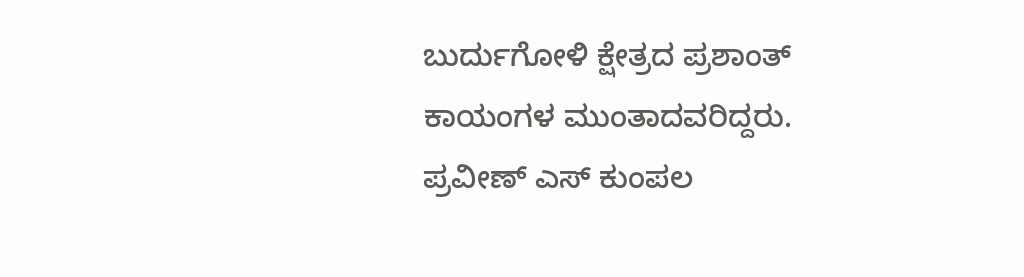ಬುರ್ದುಗೋಳಿ ಕ್ಷೇತ್ರದ ಪ್ರಶಾಂತ್ ಕಾಯಂಗಳ ಮುಂತಾದವರಿದ್ದರು. ಪ್ರವೀಣ್ ಎಸ್ ಕುಂಪಲ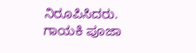ನಿರೂಪಿಸಿದರು.
ಗಾಯಕಿ ಪೂಜಾ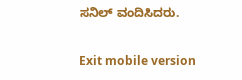ಸನಿಲ್ ವಂದಿಸಿದರು.

Exit mobile version